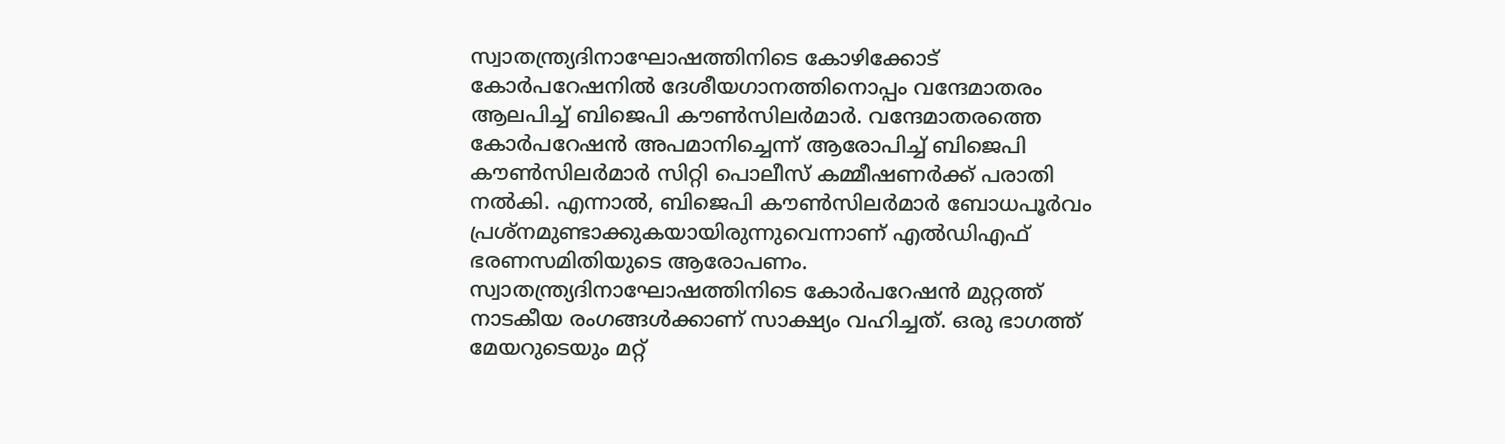സ്വാതന്ത്ര്യദിനാഘോഷത്തിനിടെ കോഴിക്കോട് കോർപറേഷനിൽ ദേശീയഗാനത്തിനൊപ്പം വന്ദേമാതരം ആലപിച്ച് ബിജെപി കൗൺസിലർമാർ. വന്ദേമാതരത്തെ കോർപറേഷൻ അപമാനിച്ചെന്ന് ആരോപിച്ച് ബിജെപി കൗൺസിലർമാർ സിറ്റി പൊലീസ് കമ്മീഷണർക്ക് പരാതി നൽകി. എന്നാൽ, ബിജെപി കൗൺസിലർമാർ ബോധപൂർവം പ്രശ്നമുണ്ടാക്കുകയായിരുന്നുവെന്നാണ് എൽഡിഎഫ് ഭരണസമിതിയുടെ ആരോപണം.
സ്വാതന്ത്ര്യദിനാഘോഷത്തിനിടെ കോർപറേഷൻ മുറ്റത്ത് നാടകീയ രംഗങ്ങൾക്കാണ് സാക്ഷ്യം വഹിച്ചത്. ഒരു ഭാഗത്ത് മേയറുടെയും മറ്റ്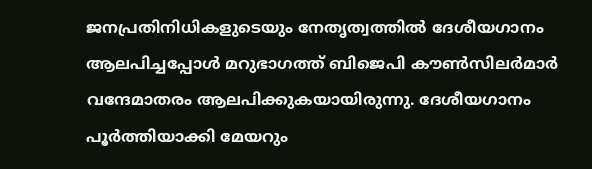ജനപ്രതിനിധികളുടെയും നേതൃത്വത്തിൽ ദേശീയഗാനം ആലപിച്ചപ്പോൾ മറുഭാഗത്ത് ബിജെപി കൗൺസിലർമാർ വന്ദേമാതരം ആലപിക്കുകയായിരുന്നു. ദേശീയഗാനം പൂർത്തിയാക്കി മേയറും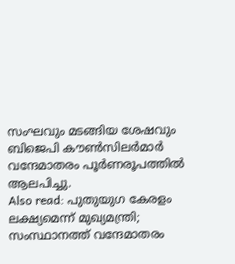സംഘവും മടങ്ങിയ ശേഷവും ബിജെപി കൗൺസിലർമാർ വന്ദേമാതരം പൂർണരൂപത്തിൽ ആലപിച്ചു.
Also read: പുതുയുഗ കേരളം ലക്ഷ്യമെന്ന് മുഖ്യമന്ത്രി; സംസ്ഥാനത്ത് വന്ദേമാതരം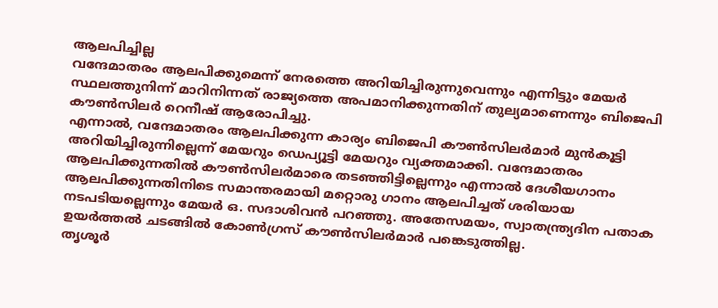ആലപിച്ചില്ല
വന്ദേമാതരം ആലപിക്കുമെന്ന് നേരത്തെ അറിയിച്ചിരുന്നുവെന്നും എന്നിട്ടും മേയർ സ്ഥലത്തുനിന്ന് മാറിനിന്നത് രാജ്യത്തെ അപമാനിക്കുന്നതിന് തുല്യമാണെന്നും ബിജെപി കൗൺസിലർ റെനീഷ് ആരോപിച്ചു.
എന്നാൽ, വന്ദേമാതരം ആലപിക്കുന്ന കാര്യം ബിജെപി കൗൺസിലർമാർ മുൻകൂട്ടി അറിയിച്ചിരുന്നില്ലെന്ന് മേയറും ഡെപ്യൂട്ടി മേയറും വ്യക്തമാക്കി. വന്ദേമാതരം ആലപിക്കുന്നതിൽ കൗൺസിലർമാരെ തടഞ്ഞിട്ടില്ലെന്നും എന്നാൽ ദേശീയഗാനം ആലപിക്കുന്നതിനിടെ സമാന്തരമായി മറ്റൊരു ഗാനം ആലപിച്ചത് ശരിയായ നടപടിയല്ലെന്നും മേയർ ഒ. സദാശിവൻ പറഞ്ഞു. അതേസമയം, സ്വാതന്ത്ര്യദിന പതാക ഉയർത്തൽ ചടങ്ങിൽ കോൺഗ്രസ് കൗൺസിലർമാർ പങ്കെടുത്തില്ല.
തൃശൂർ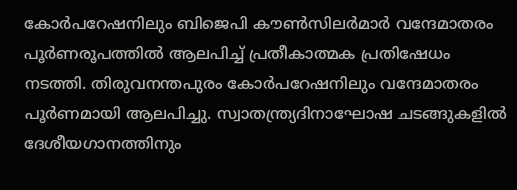കോർപറേഷനിലും ബിജെപി കൗൺസിലർമാർ വന്ദേമാതരം പൂർണരൂപത്തിൽ ആലപിച്ച് പ്രതീകാത്മക പ്രതിഷേധം നടത്തി. തിരുവനന്തപുരം കോർപറേഷനിലും വന്ദേമാതരം പൂർണമായി ആലപിച്ചു. സ്വാതന്ത്ര്യദിനാഘോഷ ചടങ്ങുകളിൽ ദേശീയഗാനത്തിനും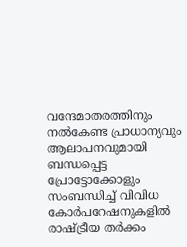വന്ദേമാതരത്തിനും നൽകേണ്ട പ്രാധാന്യവും ആലാപനവുമായി ബന്ധപ്പെട്ട പ്രോട്ടോക്കോളും സംബന്ധിച്ച് വിവിധ കോർപറേഷനുകളിൽ രാഷ്ട്രീയ തർക്കം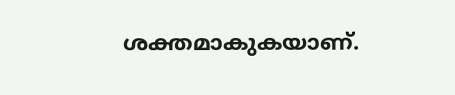ശക്തമാകുകയാണ്.